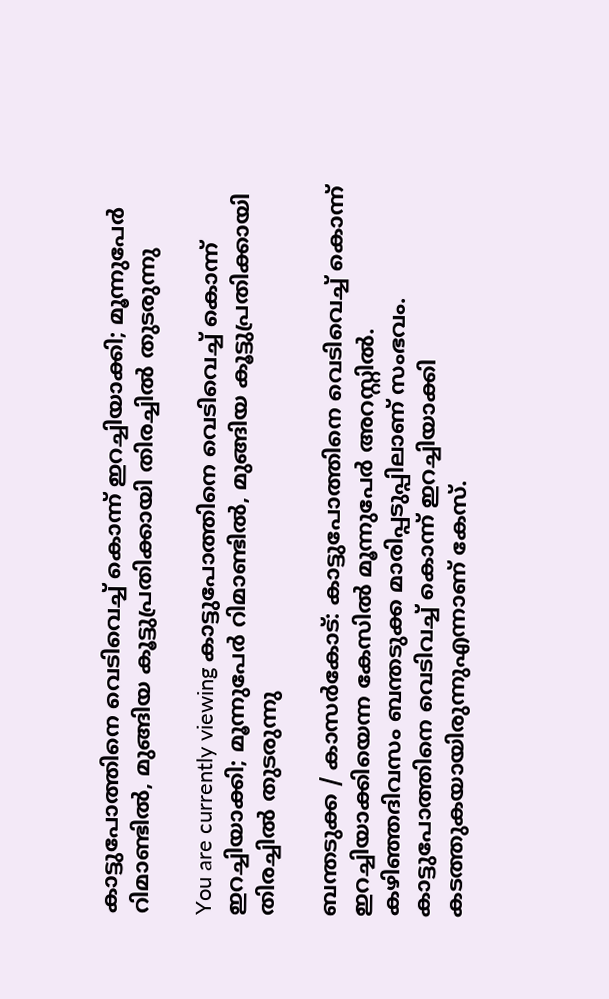കാട്ടുപോത്തിനെ വെടിവെച്ച്‌ കൊന്ന് ഇറച്ചിയാക്കി; മൂന്നുപേര്‍ റിമാണ്ടില്‍, മുങ്ങിയ കൂട്ടുപ്രതിക്കായി തിരച്ചില്‍ തുടരുന്നു

You are currently viewing കാട്ടുപോത്തിനെ വെടിവെച്ച്‌ കൊന്ന് ഇറച്ചിയാക്കി; മൂന്നുപേര്‍ റിമാണ്ടില്‍, മുങ്ങിയ കൂട്ടുപ്രതിക്കായി തിരച്ചില്‍ തുടരുന്നു

ബന്തടുക്ക / കാസർകോട്: കാട്ടുപോത്തിനെ വെടിവെച്ച്‌ കൊന്ന് ഇറച്ചിയാക്കിയെന്ന കേസില്‍ മൂന്നുപേര്‍ അറസ്റ്റില്‍. കഴിഞ്ഞദിവസം ബന്തടുക്ക മാരിപ്പടുപ്പിലാണ് സംഭവം. കാട്ടുപോത്തിനെ വെടിവച്ച്‌ കൊന്ന് ഇറച്ചിയാക്കി കടത്തുകയായിരുന്നുഎന്നാണ് കേസ്.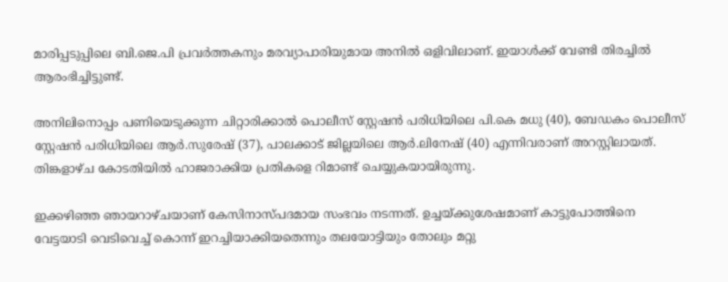മാരിപ്പടുപ്പിലെ ബി.ജെ.പി പ്രവര്‍ത്തകനും മരവ്യാപാരിയുമായ അനില്‍ ഒളിവിലാണ്. ഇയാള്‍ക്ക് വേണ്ടി തിരച്ചില്‍ ആരംഭിച്ചിട്ടുണ്ട്.

അനിലിനൊപ്പം പണിയെടുക്കുന്ന ചിറ്റാരിക്കാല്‍ പൊലീസ് സ്റ്റേഷൻ പരിധിയിലെ പി.കെ മധു (40), ബേഡകം പൊലീസ് സ്റ്റേഷൻ പരിധിയിലെ ആര്‍.സുരേഷ് (37), പാലക്കാട് ജില്ലയിലെ ആര്‍.ലിനേഷ് (40) എന്നിവരാണ് അറസ്റ്റിലായത്. തിങ്കളാഴ്‌ച കോടതിയില്‍ ഹാജരാക്കിയ പ്രതികളെ റിമാണ്ട് ചെയ്യുകയായിരുന്നു.

ഇക്കഴിഞ്ഞ ഞായറാഴ്‌ചയാണ് കേസിനാസ്‌പദമായ സംഭവം നടന്നത്. ഉച്ചയ്ക്കുശേഷമാണ് കാട്ടുപോത്തിനെ വേട്ടയാടി വെടിവെച്ച്‌ കൊന്ന് ഇറച്ചിയാക്കിയതെന്നും തലയോട്ടിയും തോലും മറ്റു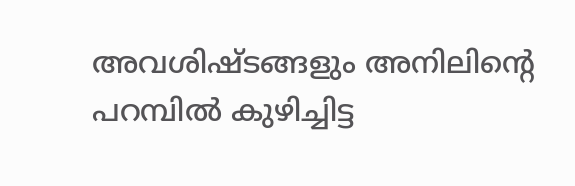അവശിഷ്ടങ്ങളും അനിലിൻ്റെ പറമ്പില്‍ കുഴിച്ചിട്ട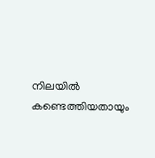നിലയില്‍ കണ്ടെത്തിയതായും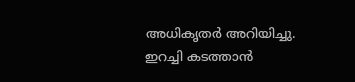അധികൃതര്‍ അറിയിച്ചു. ഇറച്ചി കടത്താന്‍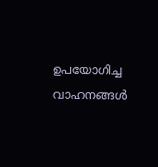ഉപയോഗിച്ച വാഹനങ്ങള്‍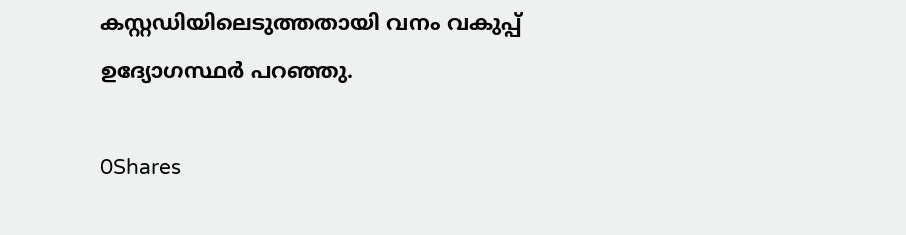കസ്റ്റഡിയിലെടുത്തതായി വനം വകുപ്പ് ഉദ്യോഗസ്ഥര്‍ പറഞ്ഞു.

0Shares